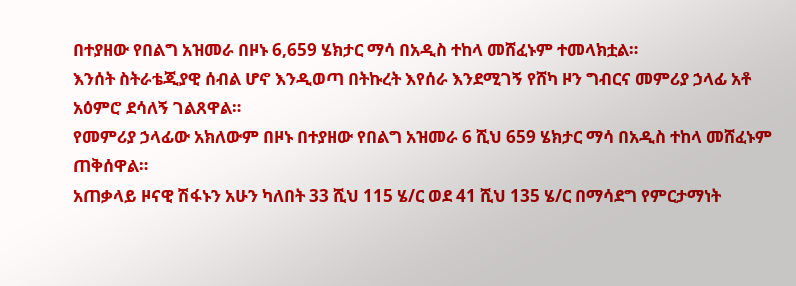በተያዘው የበልግ አዝመራ በዞኑ 6,659 ሄክታር ማሳ በአዲስ ተከላ መሸፈኑም ተመላክቷል።
እንሰት ስትራቴጂያዊ ሰብል ሆኖ እንዲወጣ በትኩረት እየሰራ እንደሚገኝ የሸካ ዞን ግብርና መምሪያ ኃላፊ አቶ አዕምሮ ደሳለኝ ገልጸዋል።
የመምሪያ ኃላፊው አክለውም በዞኑ በተያዘው የበልግ አዝመራ 6 ሺህ 659 ሄክታር ማሳ በአዲስ ተከላ መሸፈኑም ጠቅሰዋል።
አጠቃላይ ዞናዊ ሽፋኑን አሁን ካለበት 33 ሺህ 115 ሄ/ር ወደ 41 ሺህ 135 ሄ/ር በማሳደግ የምርታማነት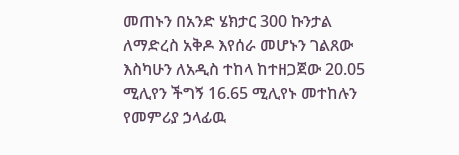መጠኑን በአንድ ሄክታር 300 ኩንታል ለማድረስ አቅዶ እየሰራ መሆኑን ገልጸው እስካሁን ለአዲስ ተከላ ከተዘጋጀው 20.05 ሚሊየን ችግኝ 16.65 ሚሊየኑ መተከሉን የመምሪያ ኃላፊዉ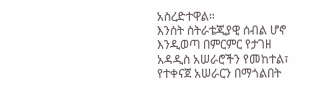አስረድተዋል።
እንሰት ስትራቴጂያዊ ሰብል ሆኖ እንዲወጣ በምርምር የታገዘ አዳዲስ አሠራሮችን የመከተል፣ የተቀናጀ አሠራርን በማጎልበት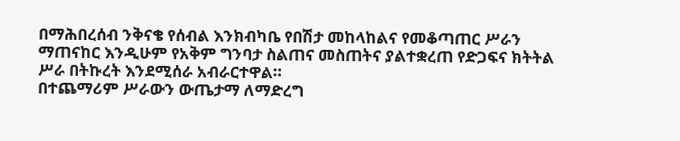በማሕበረሰብ ንቅናቄ የሰብል እንክብካቤ የበሽታ መከላከልና የመቆጣጠር ሥራን ማጠናከር እንዲሁም የአቅም ግንባታ ስልጠና መስጠትና ያልተቋረጠ የድጋፍና ክትትል ሥራ በትኩረት እንደሚሰራ አብራርተዋል።
በተጨማሪም ሥራውን ውጤታማ ለማድረግ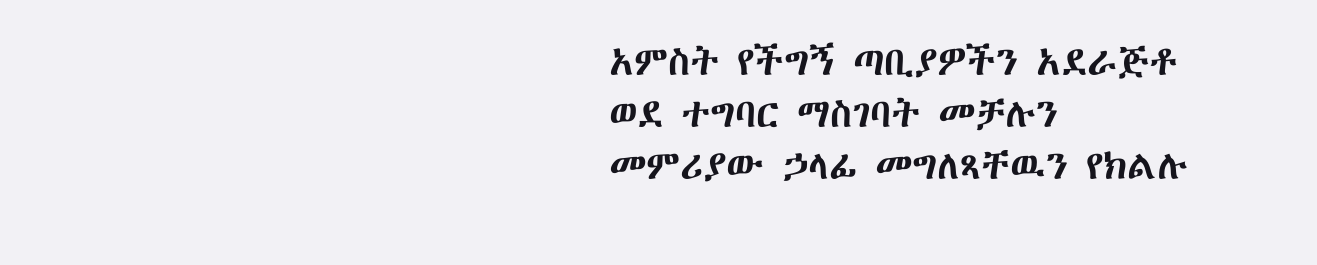አምስት የችግኝ ጣቢያዎችን አደራጅቶ ወደ ተግባር ማስገባት መቻሉን መምሪያው ኃላፊ መግለጻቸዉን የክልሉ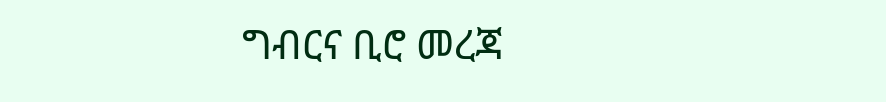ግብርና ቢሮ መረጃ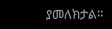ያመለክታል።